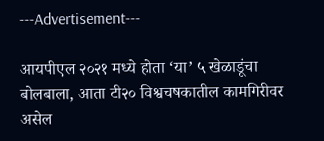---Advertisement---

आयपीएल २०२१ मध्ये होता ‘या’ ५ खेळाडूंचा बोलबाला, आता टी२० विश्वचषकातील कामगिरीवर असेल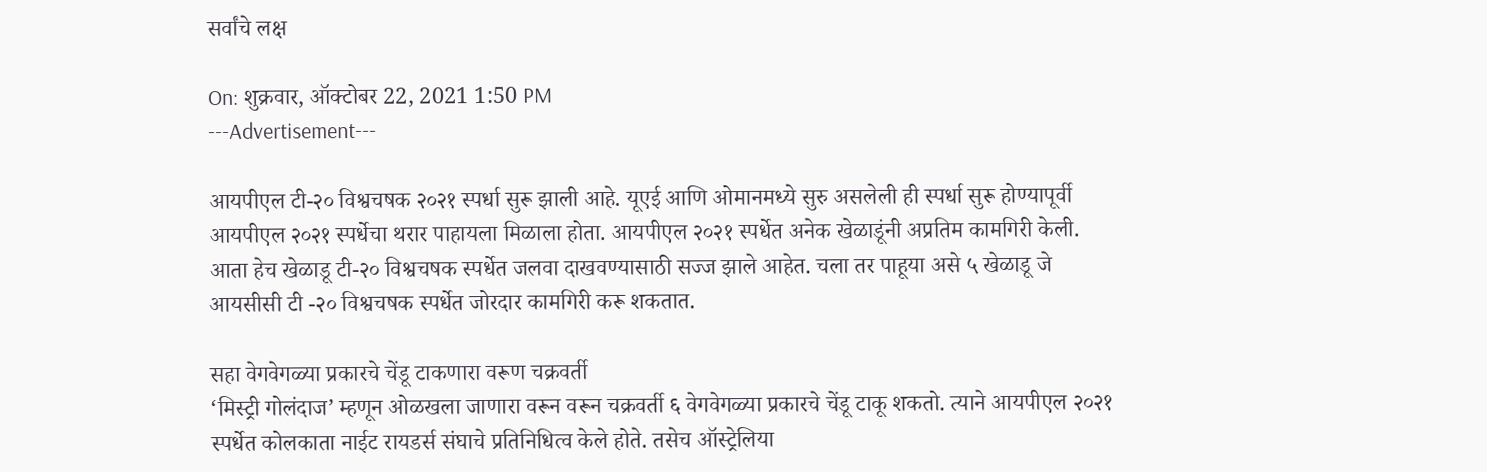सर्वांचे लक्ष

On: शुक्रवार, ऑक्टोबर 22, 2021 1:50 PM
---Advertisement---

आयपीएल टी-२० विश्वचषक २०२१ स्पर्धा सुरू झाली आहे. यूएई आणि ओमानमध्ये सुरु असलेली ही स्पर्धा सुरू होण्यापूर्वी आयपीएल २०२१ स्पर्धेचा थरार पाहायला मिळाला होता. आयपीएल २०२१ स्पर्धेत अनेक खेळाडूंनी अप्रतिम कामगिरी केली. आता हेच खेळाडू टी-२० विश्वचषक स्पर्धेत जलवा दाखवण्यासाठी सज्ज झाले आहेत. चला तर पाहूया असे ५ खेळाडू जे आयसीसी टी -२० विश्वचषक स्पर्धेत जोरदार कामगिरी करू शकतात.

सहा वेगवेगळ्या प्रकारचे चेंडू टाकणारा वरूण चक्रवर्ती
‘मिस्ट्री गोलंदाज’ म्हणून ओळखला जाणारा वरून वरून चक्रवर्ती ६ वेगवेगळ्या प्रकारचे चेंडू टाकू शकतो. त्याने आयपीएल २०२१ स्पर्धेत कोलकाता नाईट रायडर्स संघाचे प्रतिनिधित्व केले होते. तसेच ऑस्ट्रेलिया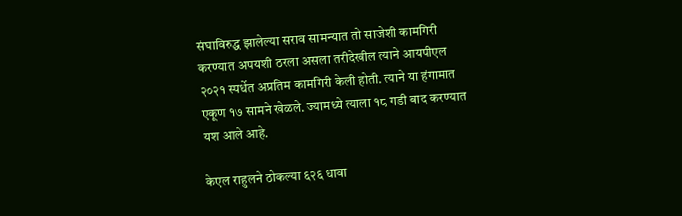संघाविरुद्ध झालेल्या सराव सामन्यात तो साजेशी कामगिरी करण्यात अपयशी ठरला असला तरीदेखील त्याने आयपीएल २०२१ स्पर्धेत अप्रतिम कामगिरी केली होती. त्याने या हंगामात एकूण १७ सामने खेळले. ज्यामध्ये त्याला १८ गडी बाद करण्यात यश आले आहे.

केएल राहुलने ठोकल्या ६२६ धावा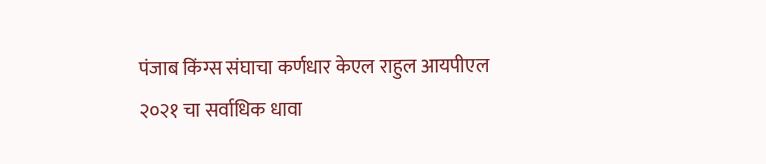पंजाब किंग्स संघाचा कर्णधार केएल राहुल आयपीएल २०२१ चा सर्वाधिक धावा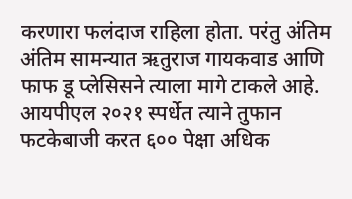करणारा फलंदाज राहिला होता. परंतु अंतिम अंतिम सामन्यात ऋतुराज गायकवाड आणि फाफ डू प्लेसिसने त्याला मागे टाकले आहे. आयपीएल २०२१ स्पर्धेत त्याने तुफान फटकेबाजी करत ६०० पेक्षा अधिक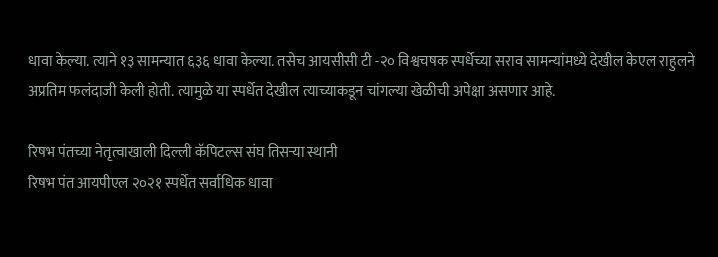धावा केल्या. त्याने १३ सामन्यात ६३६ धावा केल्या. तसेच आयसीसी टी -२० विश्वचषक स्पर्धेच्या सराव सामन्यांमध्ये देखील केएल राहुलने अप्रतिम फलंदाजी केली होती. त्यामुळे या स्पर्धेत देखील त्याच्याकडून चांगल्या खेळीची अपेक्षा असणार आहे.

रिषभ पंतच्या नेतृत्वाखाली दिल्ली कॅपिटल्स संघ तिसऱ्या स्थानी
रिषभ पंत आयपीएल २०२१ स्पर्धेत सर्वाधिक धावा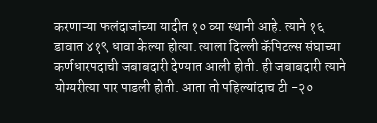करणाऱ्या फलंदाजांच्या यादीत १० व्या स्थानी आहे. त्याने १६ डावात ४१९ धावा केल्या होत्या. त्याला दिल्ली कॅपिटल्स संघाच्या कर्णधारपदाची जबाबदारी देण्यात आली होती. ही जबाबदारी त्याने योग्यरीत्या पार पाडली होती. आता तो पहिल्यांदाच टी -२०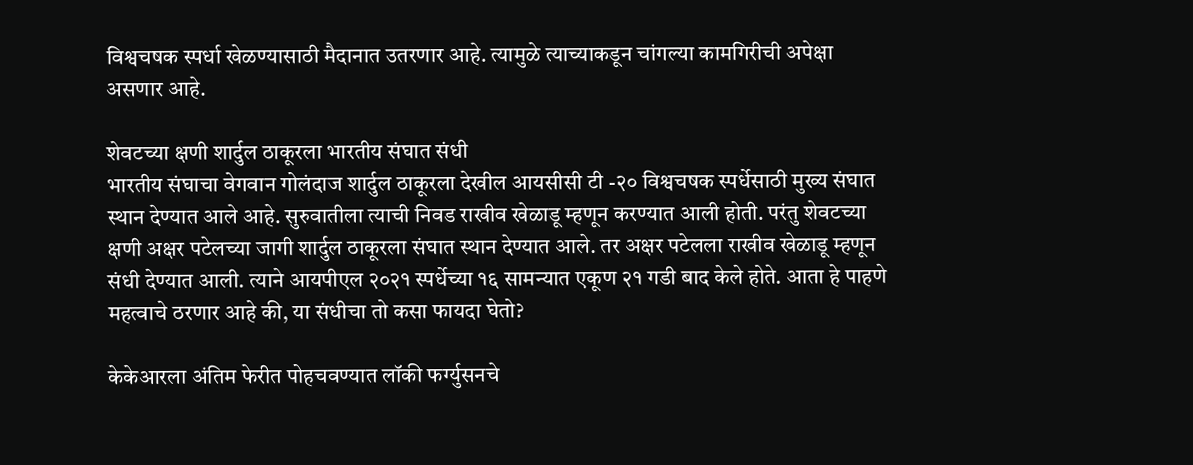विश्वचषक स्पर्धा खेळण्यासाठी मैदानात उतरणार आहे. त्यामुळे त्याच्याकडून चांगल्या कामगिरीची अपेक्षा असणार आहे.

शेवटच्या क्षणी शार्दुल ठाकूरला भारतीय संघात संधी
भारतीय संघाचा वेगवान गोलंदाज शार्दुल ठाकूरला देखील आयसीसी टी -२० विश्वचषक स्पर्धेसाठी मुख्य संघात स्थान देण्यात आले आहे. सुरुवातीला त्याची निवड राखीव खेळाडू म्हणून करण्यात आली होती. परंतु शेवटच्या क्षणी अक्षर पटेलच्या जागी शार्दुल ठाकूरला संघात स्थान देण्यात आले. तर अक्षर पटेलला राखीव खेळाडू म्हणून संधी देण्यात आली. त्याने आयपीएल २०२१ स्पर्धेच्या १६ सामन्यात एकूण २१ गडी बाद केले होते. आता हे पाहणे महत्वाचे ठरणार आहे की, या संधीचा तो कसा फायदा घेतो?

केकेआरला अंतिम फेरीत पोहचवण्यात लॉकी फर्ग्युसनचे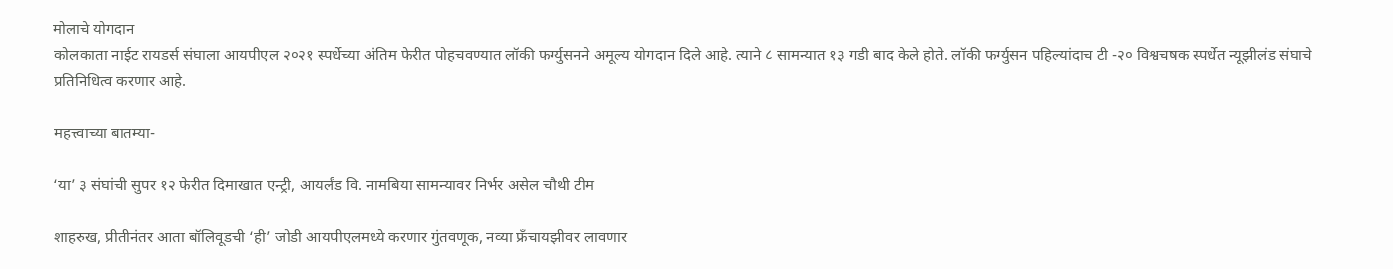मोलाचे योगदान
कोलकाता नाईट रायडर्स संघाला आयपीएल २०२१ स्पर्धेच्या अंतिम फेरीत पोहचवण्यात लॉकी फर्ग्युसनने अमूल्य योगदान दिले आहे. त्याने ८ सामन्यात १३ गडी बाद केले होते. लॉकी फर्ग्युसन पहिल्यांदाच टी -२० विश्वचषक स्पर्धेत न्यूझीलंड संघाचे प्रतिनिधित्व करणार आहे.

महत्त्वाच्या बातम्या-

‘या’ ३ संघांची सुपर १२ फेरीत दिमाखात एन्ट्री, आयर्लंड वि. नामबिया सामन्यावर निर्भर असेल चौथी टीम

शाहरुख, प्रीतीनंतर आता बॉलिवूडची ‘ही’ जोडी आयपीएलमध्ये करणार गुंतवणूक, नव्या फ्रँचायझीवर लावणार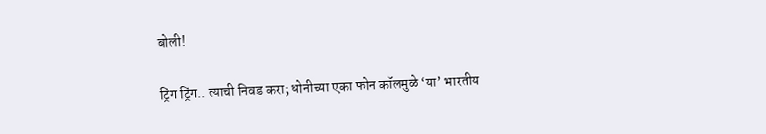बोली!

ट्रिंग ट्रिंग.. त्याची निवड करा; धोनीच्या एका फोन कॉलमुळे ‘या’ भारतीय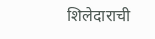शिलेदाराची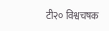टी२० विश्वचषक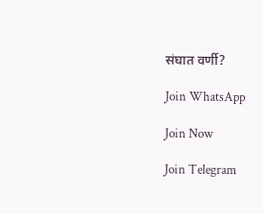संघात वर्णी?

Join WhatsApp

Join Now

Join Telegram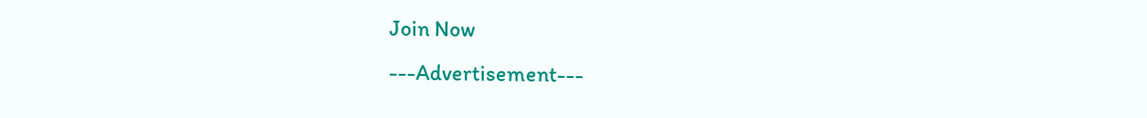Join Now
---Advertisement---